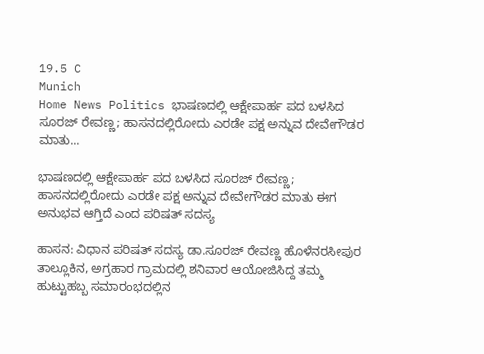19.5 C
Munich
Home News Politics ಭಾಷಣದಲ್ಲಿ ಆಕ್ಷೇಪಾರ್ಹ ಪದ ಬಳಸಿದ ಸೂರಜ್ ರೇವಣ್ಣ; ಹಾಸನದಲ್ಲಿರೋದು ಎರಡೇ ಪಕ್ಷ ಅನ್ನುವ ದೇವೇಗೌಡರ ಮಾತು...

ಭಾಷಣದಲ್ಲಿ ಆಕ್ಷೇಪಾರ್ಹ ಪದ ಬಳಸಿದ ಸೂರಜ್ ರೇವಣ್ಣ; ಹಾಸನದಲ್ಲಿರೋದು ಎರಡೇ ಪಕ್ಷ ಅನ್ನುವ ದೇವೇಗೌಡರ ಮಾತು ಈಗ ಅನುಭವ ಆಗ್ತಿದೆ ಎಂದ ಪರಿಷತ್ ಸದಸ್ಯ

ಹಾಸನ: ವಿಧಾನ ಪರಿಷತ್ ಸದಸ್ಯ ಡಾ.ಸೂರಜ್ ರೇವಣ್ಣ ಹೊಳೆನರಸೀಪುರ ತಾಲ್ಲೂಕಿನ, ಅಗ್ರಹಾರ ಗ್ರಾಮದಲ್ಲಿ ಶನಿವಾರ ಆಯೋಜಿಸಿದ್ದ ತಮ್ಮ ಹುಟ್ಟುಹಬ್ಬ ಸಮಾರಂಭದಲ್ಲಿನ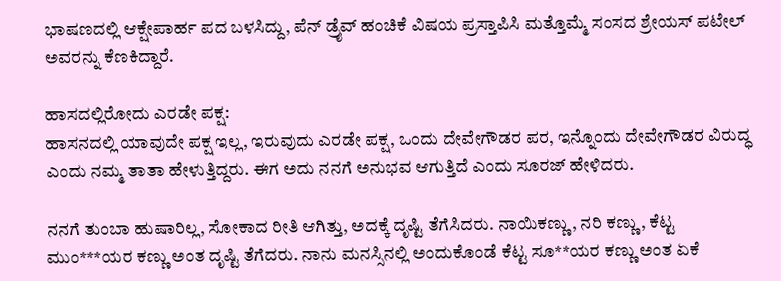ಭಾಷಣದಲ್ಲಿ ಆಕ್ಷೇಪಾರ್ಹ ಪದ ಬಳಸಿದ್ದು, ಪೆನ್ ಡ್ರೈವ್ ಹಂಚಿಕೆ ವಿಷಯ ಪ್ರಸ್ತಾಪಿಸಿ ಮತ್ತೊಮ್ಮೆ ಸಂಸದ ಶ್ರೇಯಸ್ ಪಟೇಲ್ ಅವರನ್ನು ಕೆಣಕಿದ್ದಾರೆ.

ಹಾಸದಲ್ಲಿರೋದು ಎರಡೇ ಪಕ್ಷ:
ಹಾಸನದಲ್ಲಿ ಯಾವುದೇ ಪಕ್ಷ ಇಲ್ಲ, ಇರುವುದು ಎರಡೇ ಪಕ್ಷ, ಒಂದು ದೇವೇಗೌಡರ ಪರ, ಇನ್ನೊಂದು ದೇವೇಗೌಡರ ವಿರುದ್ಧ ಎಂದು ನಮ್ಮ ತಾತಾ ಹೇಳುತ್ತಿದ್ದರು. ಈಗ ಅದು ನನಗೆ ಅನುಭವ ಆಗುತ್ತಿದೆ ಎಂದು ಸೂರಜ್ ಹೇಳಿದರು.

ನನಗೆ ತುಂಬಾ ಹುಷಾರಿಲ್ಲ, ಸೋಕಾದ ರೀತಿ ಆಗಿತ್ತು, ಅದಕ್ಕೆ ದೃಷ್ಟಿ ತೆಗೆಸಿದರು. ನಾಯಿಕಣ್ಣು, ನರಿ ಕಣ್ಣು, ಕೆಟ್ಟ ಮುಂ***ಯರ ಕಣ್ಣು ಅಂತ ದೃಷ್ಟಿ ತೆಗೆದರು. ನಾನು ಮನಸ್ಸಿನಲ್ಲಿ ಅಂದುಕೊಂಡೆ ಕೆಟ್ಟ ಸೂ**ಯರ ಕಣ್ಣು ಅಂತ ಏಕೆ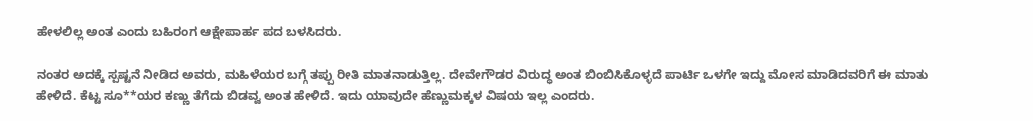ಹೇಳಲಿಲ್ಲ ಅಂತ ಎಂದು ಬಹಿರಂಗ ಆಕ್ಷೇಪಾರ್ಹ ಪದ ಬಳಸಿದರು.

ನಂತರ ಅದಕ್ಕೆ ಸ್ಪಷ್ಟನೆ ನೀಡಿದ ಅವರು, ಮಹಿಳೆಯರ ಬಗ್ಗೆ ತಪ್ಪು ರೀತಿ ಮಾತನಾಡುತ್ತಿಲ್ಲ. ದೇವೇಗೌಡರ ವಿರುದ್ಧ ಅಂತ ಬಿಂಬಿಸಿಕೊಳ್ಳದೆ ಪಾರ್ಟಿ ಒಳಗೇ ಇದ್ದು ಮೋಸ ಮಾಡಿದವರಿಗೆ ಈ ಮಾತು ಹೇಳಿದೆ. ಕೆಟ್ಟ ಸೂ**ಯರ ಕಣ್ಣು ತೆಗೆದು ಬಿಡವ್ವ ಅಂತ ಹೇಳಿದೆ. ಇದು ಯಾವುದೇ ಹೆಣ್ಣುಮಕ್ಕಳ ವಿಷಯ ಇಲ್ಲ ಎಂದರು.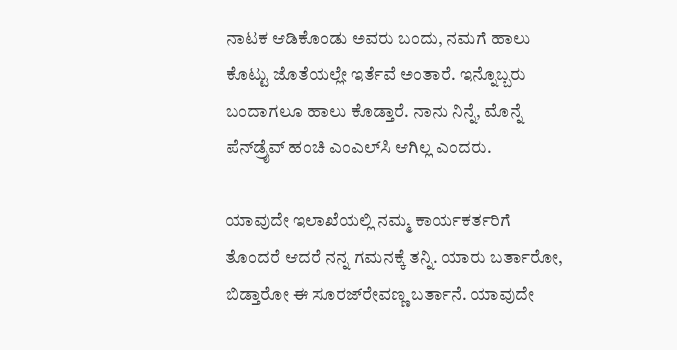ನಾಟಕ ಆಡಿಕೊಂಡು ಅವರು ಬಂದು, ನಮಗೆ ಹಾಲು ಕೊಟ್ಟು ಜೊತೆಯಲ್ಲೇ ಇರ್ತೆವೆ ಅಂತಾರೆ. ಇನ್ನೊಬ್ಬರು ಬಂದಾಗಲೂ ಹಾಲು ಕೊಡ್ತಾರೆ. ನಾನು ನಿನ್ನೆ, ಮೊನ್ನೆ ಪೆನ್‌ಡ್ರೈವ್ ಹಂಚಿ ಎಂಎಲ್‌ಸಿ ಆಗಿಲ್ಲ ಎಂದರು.

ಯಾವುದೇ ಇಲಾಖೆಯಲ್ಲಿ ನಮ್ಮ ಕಾರ್ಯಕರ್ತರಿಗೆ ತೊಂದರೆ ಆದರೆ ನನ್ನ ಗಮನಕ್ಕೆ ತನ್ನಿ. ಯಾರು ಬರ್ತಾರೋ, ಬಿಡ್ತಾರೋ ಈ ಸೂರಜ್‌ರೇವಣ್ಣ ಬರ್ತಾನೆ. ಯಾವುದೇ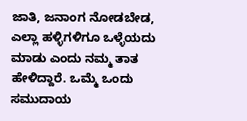ಜಾತಿ, ಜನಾಂಗ ನೋಡಬೇಡ, ಎಲ್ಲಾ ಹಳ್ಳಿಗಳಿಗೂ ಒಳ್ಳೆಯದು ಮಾಡು ಎಂದು ನಮ್ಮ ತಾತ ಹೇಳಿದ್ದಾರೆ. ಒಮ್ಮೆ ಒಂದು ಸಮುದಾಯ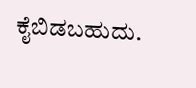ಕೈಬಿಡಬಹುದು.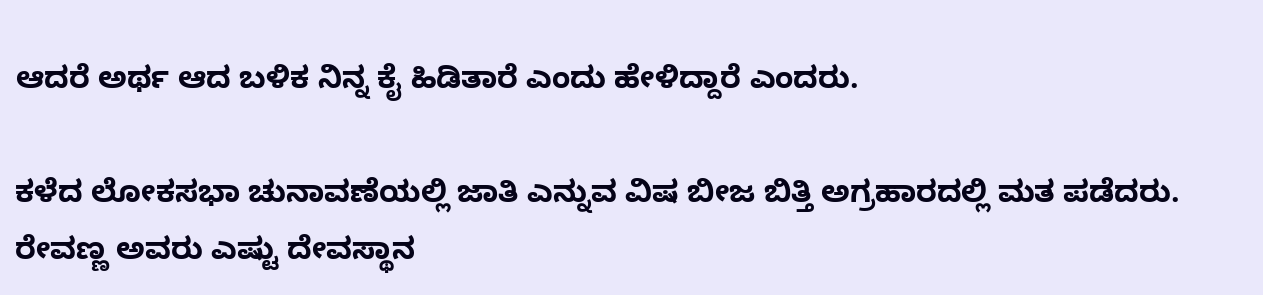ಆದರೆ ಅರ್ಥ ಆದ ಬಳಿಕ ನಿನ್ನ ಕೈ ಹಿಡಿತಾರೆ ಎಂದು ಹೇಳಿದ್ದಾರೆ ಎಂದರು.

ಕಳೆದ ಲೋಕಸಭಾ ಚುನಾವಣೆಯಲ್ಲಿ ಜಾತಿ ಎನ್ನುವ ವಿಷ ಬೀಜ ಬಿತ್ತಿ ಅಗ್ರಹಾರದಲ್ಲಿ ಮತ ಪಡೆದರು. ರೇವಣ್ಣ ಅವರು ಎಷ್ಟು ದೇವಸ್ಥಾನ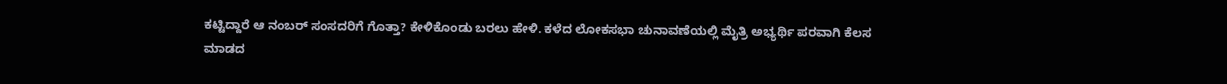ಕಟ್ಟಿದ್ದಾರೆ ಆ ನಂಬರ್ ಸಂಸದರಿಗೆ ಗೊತ್ತಾ? ಕೇಳಿಕೊಂಡು ಬರಲು ಹೇಳಿ. ಕಳೆದ ಲೋಕಸಭಾ ಚುನಾವಣೆಯಲ್ಲಿ ಮೈತ್ರಿ ಅಭ್ಯರ್ಥಿ ಪರವಾಗಿ ಕೆಲಸ ಮಾಡದ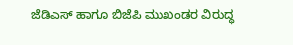ಜೆಡಿಎಸ್ ಹಾಗೂ ಬಿಜೆಪಿ ಮುಖಂಡರ ವಿರುದ್ಧ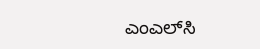ಎಂಎಲ್‌ಸಿ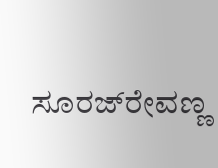ಸೂರಜ್‌ರೇವಣ್ಣ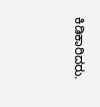ಕಿಡಿಕಾರಿದರು.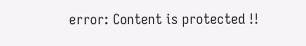error: Content is protected !!